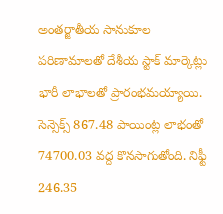అంతర్జాతీయ సానుకూల పరిణామాలతో దేశీయ స్టాక్ మార్కెట్లు భారీ లాభాలతో ప్రారంభమయ్యాయి. సెన్సెక్స్ 867.48 పాయింట్ల లాభంతో 74700.03 వద్ద కొనసాగుతోంది. నిఫ్టీ 246.35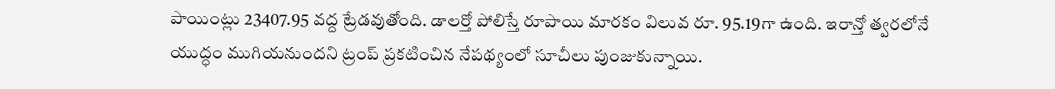పాయింట్లు 23407.95 వద్ద ట్రేడవుతోంది. డాలర్తో పోలిస్తే రూపాయి మారకం విలువ రూ. 95.19గా ఉంది. ఇరాన్తో త్వరలోనే యుద్ధం ముగియనుందని ట్రంప్ ప్రకటించిన నేపథ్యంలో సూచీలు పుంజుకున్నాయి.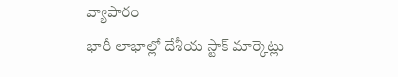వ్యాపారం
భారీ లాభాల్లో దేశీయ స్టాక్ మార్కెట్లు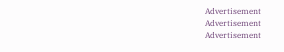Advertisement
Advertisement
Advertisement